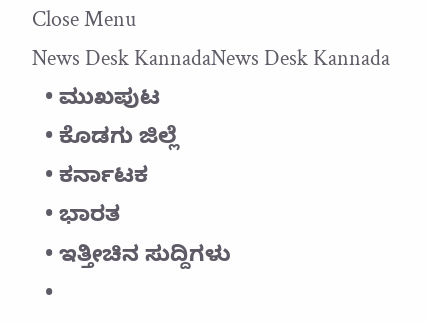Close Menu
News Desk KannadaNews Desk Kannada
  • ಮುಖಪುಟ
  • ಕೊಡಗು ಜಿಲ್ಲೆ
  • ಕರ್ನಾಟಕ
  • ಭಾರತ
  • ಇತ್ತೀಚಿನ ಸುದ್ದಿಗಳು
  •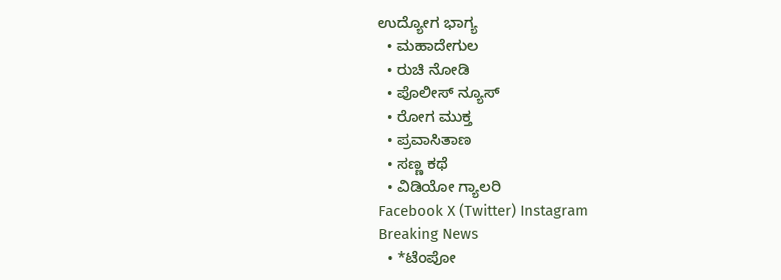ಉದ್ಯೋಗ ಭಾಗ್ಯ
  • ಮಹಾದೇಗುಲ
  • ರುಚಿ ನೋಡಿ
  • ಪೊಲೀಸ್ ನ್ಯೂಸ್
  • ರೋಗ ಮುಕ್ತ
  • ಪ್ರವಾಸಿತಾಣ
  • ಸಣ್ಣ ಕಥೆ
  • ವಿಡಿಯೋ ಗ್ಯಾಲರಿ
Facebook X (Twitter) Instagram
Breaking News
  • *ಟೆಂಪೋ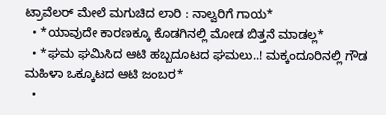ಟ್ರಾವೆಲರ್ ಮೇಲೆ ಮಗುಚಿದ ಲಾರಿ : ನಾಲ್ವರಿಗೆ ಗಾಯ*
  • *ಯಾವುದೇ ಕಾರಣಕ್ಕೂ ಕೊಡಗಿನಲ್ಲಿ ಮೋಡ ಬಿತ್ತನೆ ಮಾಡಲ್ಲ*
  • *ಘಮ ಘಮಿಸಿದ ಆಟಿ ಹಬ್ಬದೂಟದ ಘಮಲು..! ಮಕ್ಕಂದೂರಿನಲ್ಲಿ ಗೌಡ ಮಹಿಳಾ ಒಕ್ಕೂಟದ ಆಟಿ ಜಂಬರ*
  •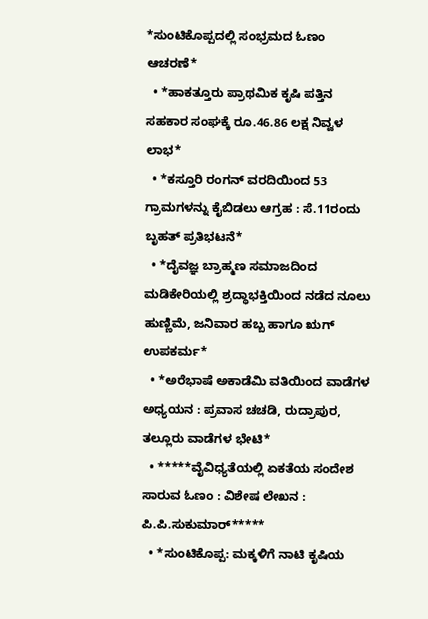*ಸುಂಟಿಕೊಪ್ಪದಲ್ಲಿ ಸಂಭ್ರಮದ ಓಣಂ ಆಚರಣೆ*
  • *ಹಾಕತ್ತೂರು ಪ್ರಾಥಮಿಕ ಕೃಷಿ ಪತ್ತಿನ ಸಹಕಾರ ಸಂಘಕ್ಕೆ ರೂ.46.86 ಲಕ್ಷ ನಿವ್ವಳ ಲಾಭ*
  • *ಕಸ್ತೂರಿ ರಂಗನ್ ವರದಿಯಿಂದ 53 ಗ್ರಾಮಗಳನ್ನು ಕೈಬಿಡಲು ಆಗ್ರಹ : ಸೆ.11ರಂದು ಬೃಹತ್ ಪ್ರತಿಭಟನೆ*
  • *ದೈವಜ್ಞ ಬ್ರಾಹ್ಮಣ ಸಮಾಜದಿಂದ ಮಡಿಕೇರಿಯಲ್ಲಿ ಶ್ರದ್ಧಾಭಕ್ತಿಯಿಂದ ನಡೆದ ನೂಲು ಹುಣ್ಣಿಮೆ, ಜನಿವಾರ ಹಬ್ಬ ಹಾಗೂ ಋಗ್ ಉಪಕರ್ಮ*
  • *ಅರೆಭಾಷೆ ಅಕಾಡೆಮಿ ವತಿಯಿಂದ ವಾಡೆಗಳ ಅಧ್ಯಯನ : ಪ್ರವಾಸ ಚಚಡಿ, ರುದ್ರಾಪುರ, ತಲ್ಲೂರು ವಾಡೆಗಳ ಭೇಟಿ*
  • *****ವೈವಿಧ್ಯತೆಯಲ್ಲಿ ಏಕತೆಯ ಸಂದೇಶ ಸಾರುವ ಓಣಂ : ವಿಶೇಷ ಲೇಖನ : ಪಿ.ಪಿ.ಸುಕುಮಾರ್*****
  • *ಸುಂಟಿಕೊಪ್ಪ: ಮಕ್ಕಳಿಗೆ ನಾಟಿ ಕೃಷಿಯ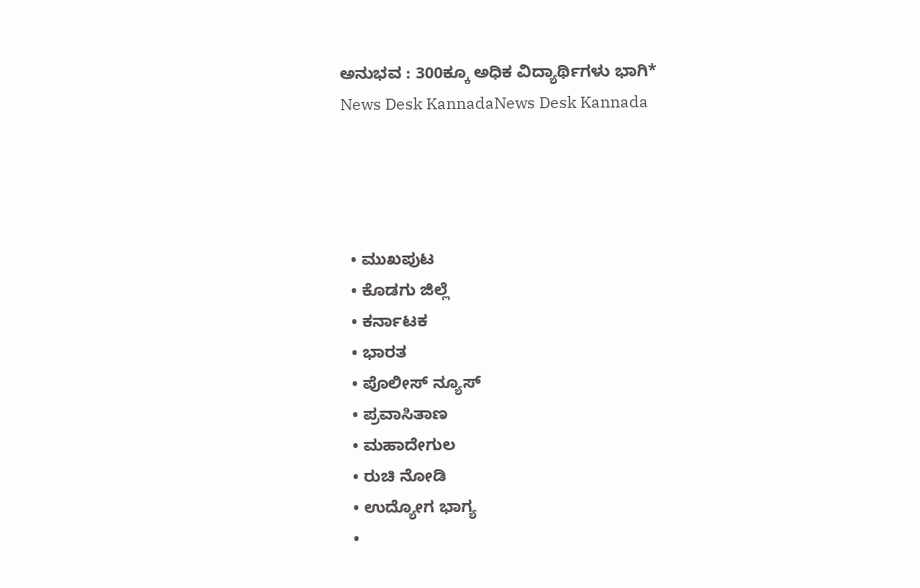ಅನುಭವ : 300ಕ್ಕೂ ಅಧಿಕ ವಿದ್ಯಾರ್ಥಿಗಳು ಭಾಗಿ*
News Desk KannadaNews Desk Kannada




  • ಮುಖಪುಟ
  • ಕೊಡಗು ಜಿಲ್ಲೆ
  • ಕರ್ನಾಟಕ
  • ಭಾರತ
  • ಪೊಲೀಸ್ ನ್ಯೂಸ್
  • ಪ್ರವಾಸಿತಾಣ
  • ಮಹಾದೇಗುಲ
  • ರುಚಿ ನೋಡಿ
  • ಉದ್ಯೋಗ ಭಾಗ್ಯ
  •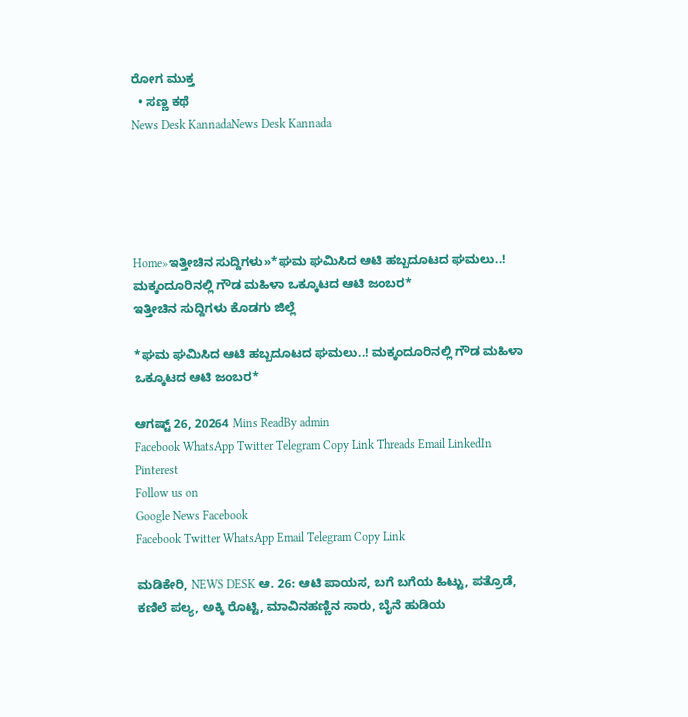ರೋಗ ಮುಕ್ತ
  • ಸಣ್ಣ ಕಥೆ
News Desk KannadaNews Desk Kannada





Home»ಇತ್ತೀಚಿನ ಸುದ್ದಿಗಳು»*ಘಮ ಘಮಿಸಿದ ಆಟಿ ಹಬ್ಬದೂಟದ ಘಮಲು..! ಮಕ್ಕಂದೂರಿನಲ್ಲಿ ಗೌಡ ಮಹಿಳಾ ಒಕ್ಕೂಟದ ಆಟಿ ಜಂಬರ*
ಇತ್ತೀಚಿನ ಸುದ್ದಿಗಳು ಕೊಡಗು ಜಿಲ್ಲೆ

*ಘಮ ಘಮಿಸಿದ ಆಟಿ ಹಬ್ಬದೂಟದ ಘಮಲು..! ಮಕ್ಕಂದೂರಿನಲ್ಲಿ ಗೌಡ ಮಹಿಳಾ ಒಕ್ಕೂಟದ ಆಟಿ ಜಂಬರ*

ಆಗಷ್ಟ್ 26, 20264 Mins ReadBy admin
Facebook WhatsApp Twitter Telegram Copy Link Threads Email LinkedIn Pinterest
Follow us on
Google News Facebook
Facebook Twitter WhatsApp Email Telegram Copy Link

ಮಡಿಕೇರಿ, NEWS DESK ಆ. 26: ಆಟಿ ಪಾಯಸ, ಬಗೆ ಬಗೆಯ ಹಿಟ್ಟು, ಪತ್ರೊಡೆ, ಕಣಿಲೆ ಪಲ್ಯ, ಅಕ್ಕಿ ರೊಟ್ಟಿ, ಮಾವಿನಹಣ್ಣಿನ ಸಾರು, ಬೈನೆ ಹುಡಿಯ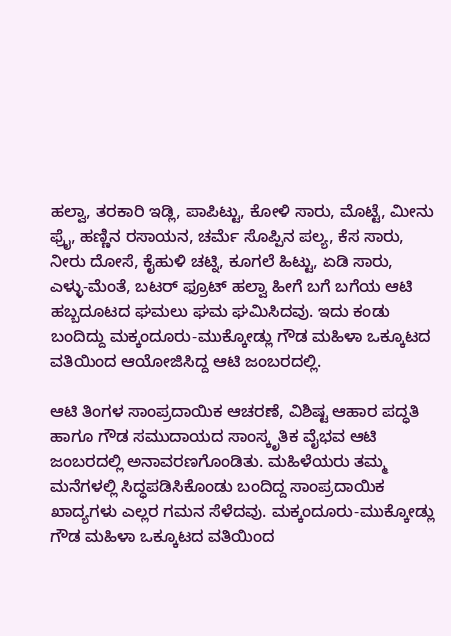ಹಲ್ವಾ, ತರಕಾರಿ ಇಡ್ಲಿ, ಪಾಪಿಟ್ಟು, ಕೋಳಿ ಸಾರು, ಮೊಟ್ಟೆ, ಮೀನು ಫ್ರೈ, ಹಣ್ಣಿನ ರಸಾಯನ, ಚರ್ಮೆ ಸೊಪ್ಪಿನ ಪಲ್ಯ, ಕೆಸ ಸಾರು, ನೀರು ದೋಸೆ, ಕೈಹುಳಿ ಚಟ್ನಿ, ಕೂಗಲೆ ಹಿಟ್ಟು, ಏಡಿ ಸಾರು, ಎಳ್ಳು-ಮೆಂತೆ, ಬಟರ್ ಫ್ರೂಟ್ ಹಲ್ವಾ ಹೀಗೆ ಬಗೆ ಬಗೆಯ ಆಟಿ ಹಬ್ಬದೂಟದ ಘಮಲು ಘಮ ಘಮಿಸಿದವು. ಇದು ಕಂಡು ಬಂದಿದ್ದು ಮಕ್ಕಂದೂರು-ಮುಕ್ಕೋಡ್ಲು ಗೌಡ ಮಹಿಳಾ ಒಕ್ಕೂಟದ ವತಿಯಿಂದ ಆಯೋಜಿಸಿದ್ದ ಆಟಿ ಜಂಬರದಲ್ಲಿ.

ಆಟಿ ತಿಂಗಳ ಸಾಂಪ್ರದಾಯಿಕ ಆಚರಣೆ, ವಿಶಿಷ್ಟ ಆಹಾರ ಪದ್ಧತಿ ಹಾಗೂ ಗೌಡ ಸಮುದಾಯದ ಸಾಂಸ್ಕೃತಿಕ ವೈಭವ ಆಟಿ ಜಂಬರದಲ್ಲಿ ಅನಾವರಣಗೊಂಡಿತು. ಮಹಿಳೆಯರು ತಮ್ಮ ಮನೆಗಳಲ್ಲಿ ಸಿದ್ಧಪಡಿಸಿಕೊಂಡು ಬಂದಿದ್ದ ಸಾಂಪ್ರದಾಯಿಕ ಖಾದ್ಯಗಳು ಎಲ್ಲರ ಗಮನ ಸೆಳೆದವು. ಮಕ್ಕಂದೂರು-ಮುಕ್ಕೋಡ್ಲು ಗೌಡ ಮಹಿಳಾ ಒಕ್ಕೂಟದ ವತಿಯಿಂದ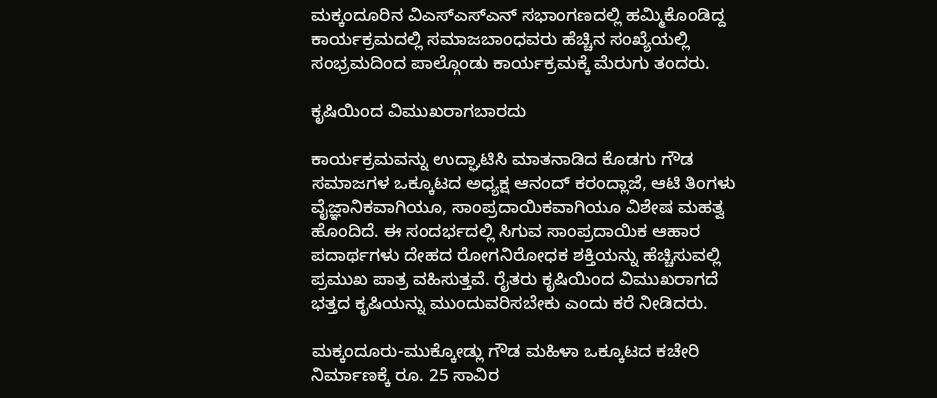ಮಕ್ಕಂದೂರಿನ ವಿಎಸ್‌ಎಸ್‌ಎನ್ ಸಭಾಂಗಣದಲ್ಲಿ ಹಮ್ಮಿಕೊಂಡಿದ್ದ ಕಾರ್ಯಕ್ರಮದಲ್ಲಿ ಸಮಾಜಬಾಂಧವರು ಹೆಚ್ಚಿನ ಸಂಖ್ಯೆಯಲ್ಲಿ ಸಂಭ್ರಮದಿಂದ ಪಾಲ್ಗೊಂಡು ಕಾರ್ಯಕ್ರಮಕ್ಕೆ ಮೆರುಗು ತಂದರು.

ಕೃಷಿಯಿಂದ ವಿಮುಖರಾಗಬಾರದು

ಕಾರ್ಯಕ್ರಮವನ್ನು ಉದ್ಘಾಟಿಸಿ ಮಾತನಾಡಿದ ಕೊಡಗು ಗೌಡ ಸಮಾಜಗಳ ಒಕ್ಕೂಟದ ಅಧ್ಯಕ್ಷ ಆನಂದ್ ಕರಂದ್ಲಾಜೆ, ಆಟಿ ತಿಂಗಳು ವೈಜ್ಞಾನಿಕವಾಗಿಯೂ, ಸಾಂಪ್ರದಾಯಿಕವಾಗಿಯೂ ವಿಶೇಷ ಮಹತ್ವ ಹೊಂದಿದೆ. ಈ ಸಂದರ್ಭದಲ್ಲಿ ಸಿಗುವ ಸಾಂಪ್ರದಾಯಿಕ ಆಹಾರ ಪದಾರ್ಥಗಳು ದೇಹದ ರೋಗನಿರೋಧಕ ಶಕ್ತಿಯನ್ನು ಹೆಚ್ಚಿಸುವಲ್ಲಿ ಪ್ರಮುಖ ಪಾತ್ರ ವಹಿಸುತ್ತವೆ. ರೈತರು ಕೃಷಿಯಿಂದ ವಿಮುಖರಾಗದೆ ಭತ್ತದ ಕೃಷಿಯನ್ನು ಮುಂದುವರಿಸಬೇಕು ಎಂದು ಕರೆ ನೀಡಿದರು.

ಮಕ್ಕಂದೂರು-ಮುಕ್ಕೋಡ್ಲು ಗೌಡ ಮಹಿಳಾ ಒಕ್ಕೂಟದ ಕಚೇರಿ ನಿರ್ಮಾಣಕ್ಕೆ ರೂ. 25 ಸಾವಿರ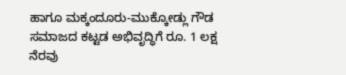ಹಾಗೂ ಮಕ್ಕಂದೂರು-ಮುಕ್ಕೋಡ್ಲು ಗೌಡ ಸಮಾಜದ ಕಟ್ಟಡ ಅಭಿವೃದ್ಧಿಗೆ ರೂ. 1 ಲಕ್ಷ ನೆರವು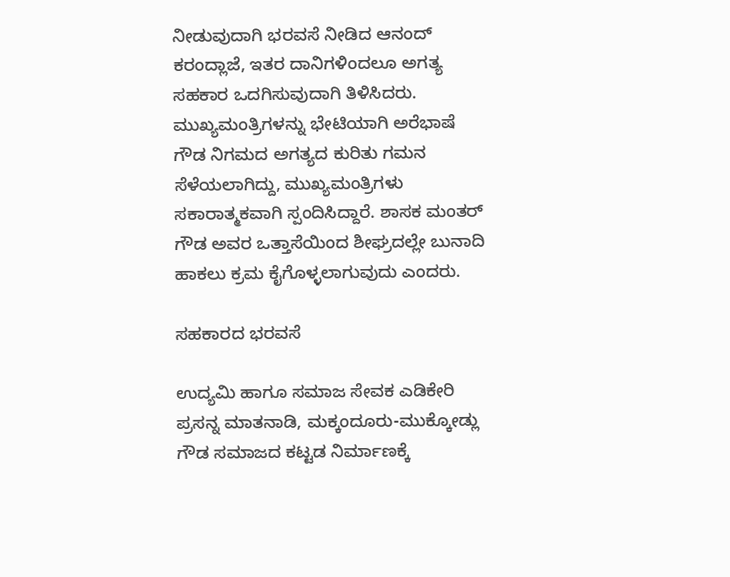ನೀಡುವುದಾಗಿ ಭರವಸೆ ನೀಡಿದ ಆನಂದ್ ಕರಂದ್ಲಾಜೆ, ಇತರ ದಾನಿಗಳಿಂದಲೂ ಅಗತ್ಯ ಸಹಕಾರ ಒದಗಿಸುವುದಾಗಿ ತಿಳಿಸಿದರು. ಮುಖ್ಯಮಂತ್ರಿಗಳನ್ನು ಭೇಟಿಯಾಗಿ ಅರೆಭಾಷೆ ಗೌಡ ನಿಗಮದ ಅಗತ್ಯದ ಕುರಿತು ಗಮನ ಸೆಳೆಯಲಾಗಿದ್ದು, ಮುಖ್ಯಮಂತ್ರಿಗಳು ಸಕಾರಾತ್ಮಕವಾಗಿ ಸ್ಪಂದಿಸಿದ್ದಾರೆ. ಶಾಸಕ ಮಂತರ್ ಗೌಡ ಅವರ ಒತ್ತಾಸೆಯಿಂದ ಶೀಘ್ರದಲ್ಲೇ ಬುನಾದಿ ಹಾಕಲು ಕ್ರಮ ಕೈಗೊಳ್ಳಲಾಗುವುದು ಎಂದರು.

ಸಹಕಾರದ ಭರವಸೆ

ಉದ್ಯಮಿ ಹಾಗೂ ಸಮಾಜ ಸೇವಕ ಎಡಿಕೇರಿ ಪ್ರಸನ್ನ ಮಾತನಾಡಿ, ಮಕ್ಕಂದೂರು-ಮುಕ್ಕೋಡ್ಲು ಗೌಡ ಸಮಾಜದ ಕಟ್ಟಡ ನಿರ್ಮಾಣಕ್ಕೆ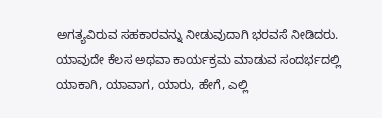ಅಗತ್ಯವಿರುವ ಸಹಕಾರವನ್ನು ನೀಡುವುದಾಗಿ ಭರವಸೆ ನೀಡಿದರು. ಯಾವುದೇ ಕೆಲಸ ಅಥವಾ ಕಾರ್ಯಕ್ರಮ ಮಾಡುವ ಸಂದರ್ಭದಲ್ಲಿ ಯಾಕಾಗಿ, ಯಾವಾಗ, ಯಾರು, ಹೇಗೆ, ಎಲ್ಲಿ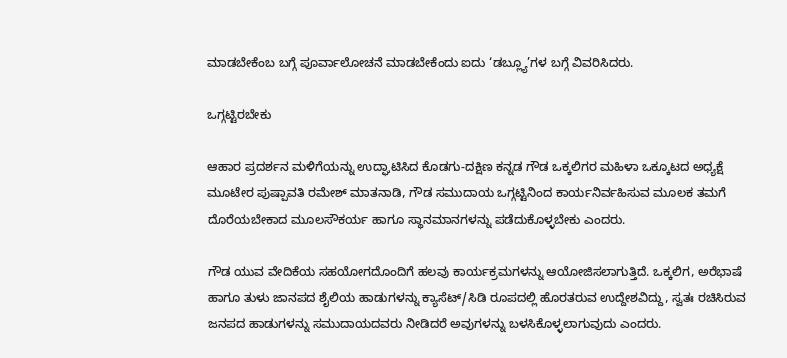ಮಾಡಬೇಕೆಂಬ ಬಗ್ಗೆ ಪೂರ್ವಾಲೋಚನೆ ಮಾಡಬೇಕೆಂದು ಐದು ‘ಡಬ್ಲ್ಯೂ’ಗಳ ಬಗ್ಗೆ ವಿವರಿಸಿದರು.

ಒಗ್ಗಟ್ಟಿರಬೇಕು

ಆಹಾರ ಪ್ರದರ್ಶನ ಮಳಿಗೆಯನ್ನು ಉದ್ಘಾಟಿಸಿದ ಕೊಡಗು-ದಕ್ಷಿಣ ಕನ್ನಡ ಗೌಡ ಒಕ್ಕಲಿಗರ ಮಹಿಳಾ ಒಕ್ಕೂಟದ ಅಧ್ಯಕ್ಷೆ ಮೂಟೇರ ಪುಷ್ಪಾವತಿ ರಮೇಶ್ ಮಾತನಾಡಿ, ಗೌಡ ಸಮುದಾಯ ಒಗ್ಗಟ್ಟಿನಿಂದ ಕಾರ್ಯನಿರ್ವಹಿಸುವ ಮೂಲಕ ತಮಗೆ ದೊರೆಯಬೇಕಾದ ಮೂಲಸೌಕರ್ಯ ಹಾಗೂ ಸ್ಥಾನಮಾನಗಳನ್ನು ಪಡೆದುಕೊಳ್ಳಬೇಕು ಎಂದರು.

ಗೌಡ ಯುವ ವೇದಿಕೆಯ ಸಹಯೋಗದೊಂದಿಗೆ ಹಲವು ಕಾರ್ಯಕ್ರಮಗಳನ್ನು ಆಯೋಜಿಸಲಾಗುತ್ತಿದೆ. ಒಕ್ಕಲಿಗ, ಅರೆಭಾಷೆ ಹಾಗೂ ತುಳು ಜಾನಪದ ಶೈಲಿಯ ಹಾಡುಗಳನ್ನು ಕ್ಯಾಸೆಟ್/ಸಿಡಿ ರೂಪದಲ್ಲಿ ಹೊರತರುವ ಉದ್ದೇಶವಿದ್ದು, ಸ್ವತಃ ರಚಿಸಿರುವ ಜನಪದ ಹಾಡುಗಳನ್ನು ಸಮುದಾಯದವರು ನೀಡಿದರೆ ಅವುಗಳನ್ನು ಬಳಸಿಕೊಳ್ಳಲಾಗುವುದು ಎಂದರು.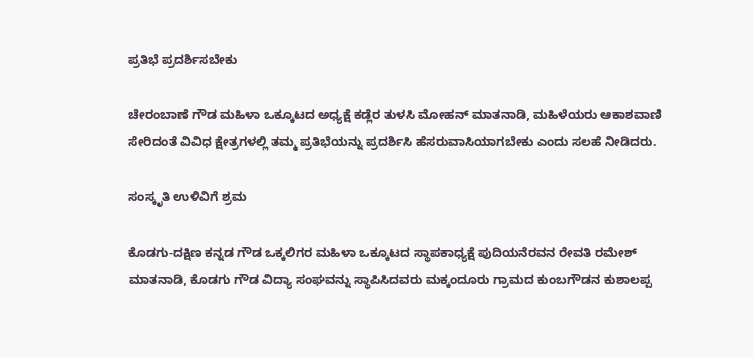ಪ್ರತಿಭೆ ಪ್ರದರ್ಶಿಸಬೇಕು

ಚೇರಂಬಾಣೆ ಗೌಡ ಮಹಿಳಾ ಒಕ್ಕೂಟದ ಅಧ್ಯಕ್ಷೆ ಕಡ್ಲೆರ ತುಳಸಿ ಮೋಹನ್ ಮಾತನಾಡಿ, ಮಹಿಳೆಯರು ಆಕಾಶವಾಣಿ ಸೇರಿದಂತೆ ವಿವಿಧ ಕ್ಷೇತ್ರಗಳಲ್ಲಿ ತಮ್ಮ ಪ್ರತಿಭೆಯನ್ನು ಪ್ರದರ್ಶಿಸಿ ಹೆಸರುವಾಸಿಯಾಗಬೇಕು ಎಂದು ಸಲಹೆ ನೀಡಿದರು.

ಸಂಸ್ಕೃತಿ ಉಳಿವಿಗೆ ಶ್ರಮ

ಕೊಡಗು-ದಕ್ಷಿಣ ಕನ್ನಡ ಗೌಡ ಒಕ್ಕಲಿಗರ ಮಹಿಳಾ ಒಕ್ಕೂಟದ ಸ್ಥಾಪಕಾಧ್ಯಕ್ಷೆ ಪುದಿಯನೆರವನ ರೇವತಿ ರಮೇಶ್ ಮಾತನಾಡಿ, ಕೊಡಗು ಗೌಡ ವಿದ್ಯಾ ಸಂಘವನ್ನು ಸ್ಥಾಪಿಸಿದವರು ಮಕ್ಕಂದೂರು ಗ್ರಾಮದ ಕುಂಬಗೌಡನ ಕುಶಾಲಪ್ಪ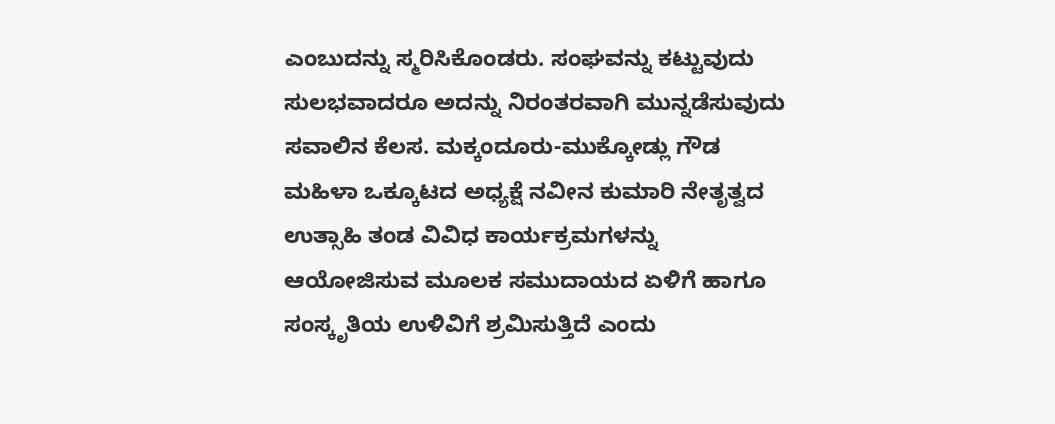ಎಂಬುದನ್ನು ಸ್ಮರಿಸಿಕೊಂಡರು. ಸಂಘವನ್ನು ಕಟ್ಟುವುದು ಸುಲಭವಾದರೂ ಅದನ್ನು ನಿರಂತರವಾಗಿ ಮುನ್ನಡೆಸುವುದು ಸವಾಲಿನ ಕೆಲಸ. ಮಕ್ಕಂದೂರು-ಮುಕ್ಕೋಡ್ಲು ಗೌಡ ಮಹಿಳಾ ಒಕ್ಕೂಟದ ಅಧ್ಯಕ್ಷೆ ನವೀನ ಕುಮಾರಿ ನೇತೃತ್ವದ ಉತ್ಸಾಹಿ ತಂಡ ವಿವಿಧ ಕಾರ್ಯಕ್ರಮಗಳನ್ನು ಆಯೋಜಿಸುವ ಮೂಲಕ ಸಮುದಾಯದ ಏಳಿಗೆ ಹಾಗೂ ಸಂಸ್ಕೃತಿಯ ಉಳಿವಿಗೆ ಶ್ರಮಿಸುತ್ತಿದೆ ಎಂದು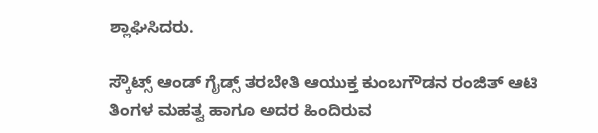ಶ್ಲಾಘಿಸಿದರು.

ಸ್ಕೌಟ್ಸ್ ಆಂಡ್ ಗೈಡ್ಸ್ ತರಬೇತಿ ಆಯುಕ್ತ ಕುಂಬಗೌಡನ ರಂಜಿತ್ ಆಟಿ ತಿಂಗಳ ಮಹತ್ವ ಹಾಗೂ ಅದರ ಹಿಂದಿರುವ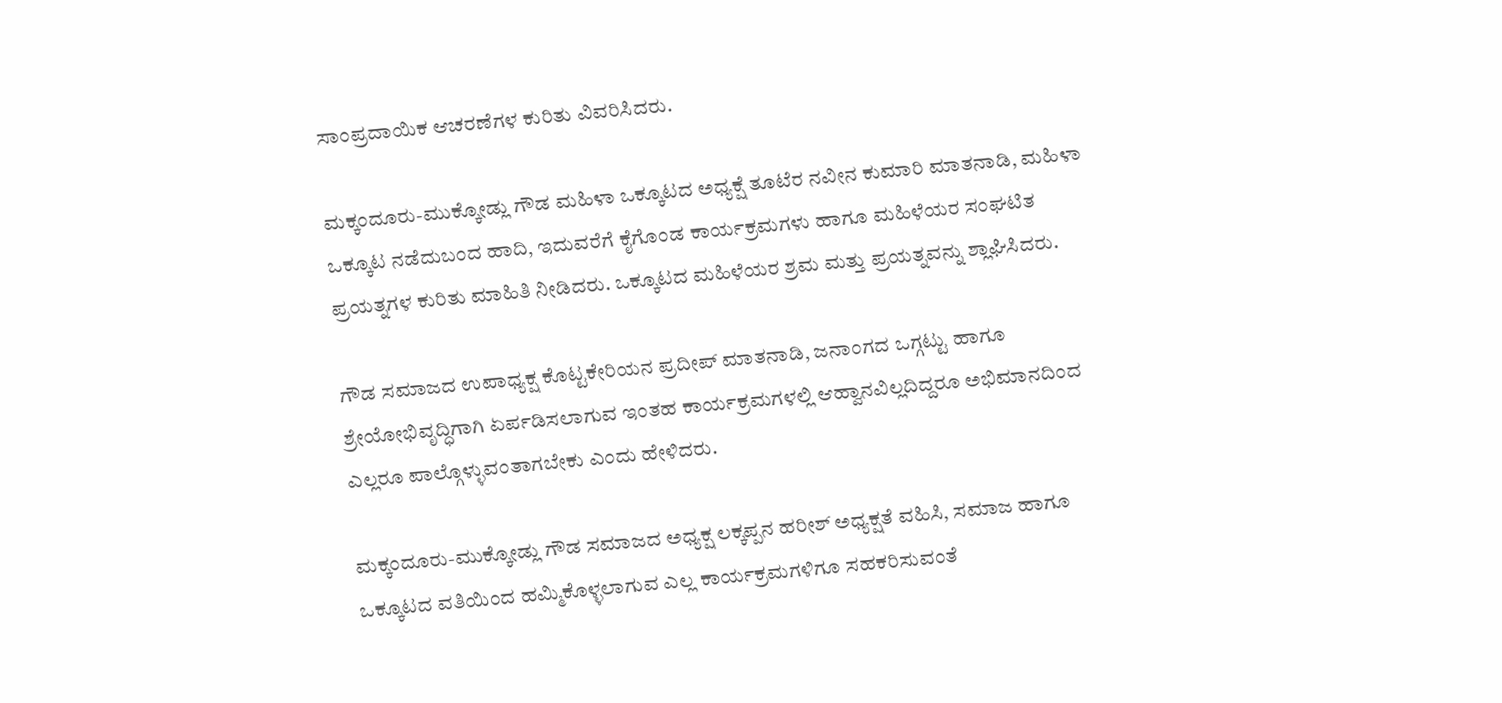ಸಾಂಪ್ರದಾಯಿಕ ಆಚರಣೆಗಳ ಕುರಿತು ವಿವರಿಸಿದರು.

ಮಕ್ಕಂದೂರು-ಮುಕ್ಕೋಡ್ಲು ಗೌಡ ಮಹಿಳಾ ಒಕ್ಕೂಟದ ಅಧ್ಯಕ್ಷೆ ತೂಟೆರ ನವೀನ ಕುಮಾರಿ ಮಾತನಾಡಿ, ಮಹಿಳಾ ಒಕ್ಕೂಟ ನಡೆದುಬಂದ ಹಾದಿ, ಇದುವರೆಗೆ ಕೈಗೊಂಡ ಕಾರ್ಯಕ್ರಮಗಳು ಹಾಗೂ ಮಹಿಳೆಯರ ಸಂಘಟಿತ ಪ್ರಯತ್ನಗಳ ಕುರಿತು ಮಾಹಿತಿ ನೀಡಿದರು. ಒಕ್ಕೂಟದ ಮಹಿಳೆಯರ ಶ್ರಮ ಮತ್ತು ಪ್ರಯತ್ನವನ್ನು ಶ್ಲಾಘಿಸಿದರು.

ಗೌಡ ಸಮಾಜದ ಉಪಾಧ್ಯಕ್ಷ ಕೊಟ್ಟಕೇರಿಯನ ಪ್ರದೀಪ್ ಮಾತನಾಡಿ, ಜನಾಂಗದ ಒಗ್ಗಟ್ಟು ಹಾಗೂ ಶ್ರೇಯೋಭಿವೃದ್ಧಿಗಾಗಿ ಏರ್ಪಡಿಸಲಾಗುವ ಇಂತಹ ಕಾರ್ಯಕ್ರಮಗಳಲ್ಲಿ ಆಹ್ವಾನವಿಲ್ಲದಿದ್ದರೂ ಅಭಿಮಾನದಿಂದ ಎಲ್ಲರೂ ಪಾಲ್ಗೊಳ್ಳುವಂತಾಗಬೇಕು ಎಂದು ಹೇಳಿದರು.

ಮಕ್ಕಂದೂರು-ಮುಕ್ಕೋಡ್ಲು ಗೌಡ ಸಮಾಜದ ಅಧ್ಯಕ್ಷ ಲಕ್ಕಪ್ಪನ ಹರೀಶ್ ಅಧ್ಯಕ್ಷತೆ ವಹಿಸಿ, ಸಮಾಜ ಹಾಗೂ ಒಕ್ಕೂಟದ ವತಿಯಿಂದ ಹಮ್ಮಿಕೊಳ್ಳಲಾಗುವ ಎಲ್ಲ ಕಾರ್ಯಕ್ರಮಗಳಿಗೂ ಸಹಕರಿಸುವಂತೆ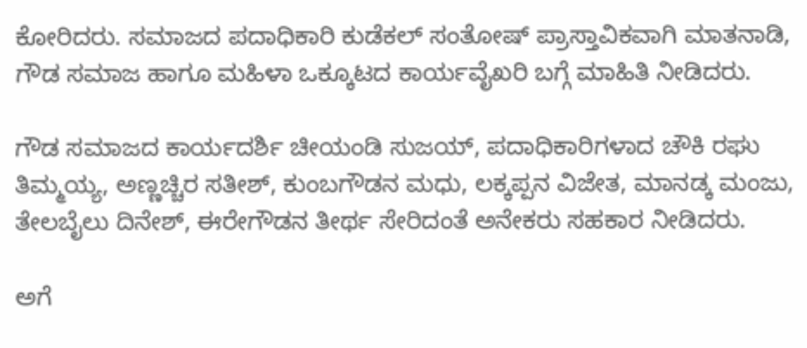ಕೋರಿದರು. ಸಮಾಜದ ಪದಾಧಿಕಾರಿ ಕುಡೆಕಲ್ ಸಂತೋಷ್ ಪ್ರಾಸ್ತಾವಿಕವಾಗಿ ಮಾತನಾಡಿ, ಗೌಡ ಸಮಾಜ ಹಾಗೂ ಮಹಿಳಾ ಒಕ್ಕೂಟದ ಕಾರ್ಯವೈಖರಿ ಬಗ್ಗೆ ಮಾಹಿತಿ ನೀಡಿದರು.

ಗೌಡ ಸಮಾಜದ ಕಾರ್ಯದರ್ಶಿ ಚೀಯಂಡಿ ಸುಜಯ್, ಪದಾಧಿಕಾರಿಗಳಾದ ಚೌಕಿ ರಘು ತಿಮ್ಮಯ್ಯ, ಅಣ್ಣಚ್ಚಿರ ಸತೀಶ್, ಕುಂಬಗೌಡನ ಮಧು, ಲಕ್ಕಪ್ಪನ ವಿಜೇತ, ಮಾನಡ್ಕ ಮಂಜು, ತೇಲಬೈಲು ದಿನೇಶ್, ಈರೇಗೌಡನ ತೀರ್ಥ ಸೇರಿದಂತೆ ಅನೇಕರು ಸಹಕಾರ ನೀಡಿದರು.

ಅಗೆ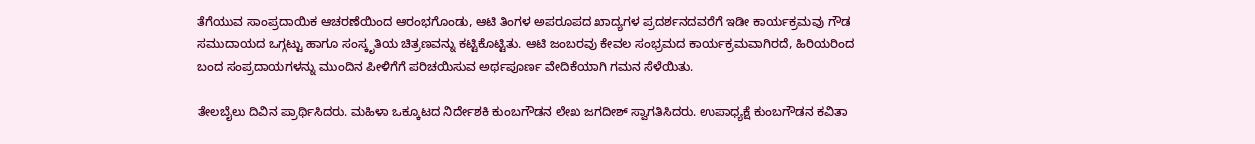ತೆಗೆಯುವ ಸಾಂಪ್ರದಾಯಿಕ ಆಚರಣೆಯಿಂದ ಆರಂಭಗೊಂಡು, ಆಟಿ ತಿಂಗಳ ಅಪರೂಪದ ಖಾದ್ಯಗಳ ಪ್ರದರ್ಶನದವರೆಗೆ ಇಡೀ ಕಾರ್ಯಕ್ರಮವು ಗೌಡ ಸಮುದಾಯದ ಒಗ್ಗಟ್ಟು ಹಾಗೂ ಸಂಸ್ಕೃತಿಯ ಚಿತ್ರಣವನ್ನು ಕಟ್ಟಿಕೊಟ್ಟಿತು. ಆಟಿ ಜಂಬರವು ಕೇವಲ ಸಂಭ್ರಮದ ಕಾರ್ಯಕ್ರಮವಾಗಿರದೆ, ಹಿರಿಯರಿಂದ ಬಂದ ಸಂಪ್ರದಾಯಗಳನ್ನು ಮುಂದಿನ ಪೀಳಿಗೆಗೆ ಪರಿಚಯಿಸುವ ಅರ್ಥಪೂರ್ಣ ವೇದಿಕೆಯಾಗಿ ಗಮನ ಸೆಳೆಯಿತು.

ತೇಲಬೈಲು ದಿವಿನ ಪ್ರಾರ್ಥಿಸಿದರು. ಮಹಿಳಾ ಒಕ್ಕೂಟದ ನಿರ್ದೇಶಕಿ ಕುಂಬಗೌಡನ ಲೇಖ ಜಗದೀಶ್ ಸ್ವಾಗತಿಸಿದರು. ಉಪಾಧ್ಯಕ್ಷೆ ಕುಂಬಗೌಡನ ಕವಿತಾ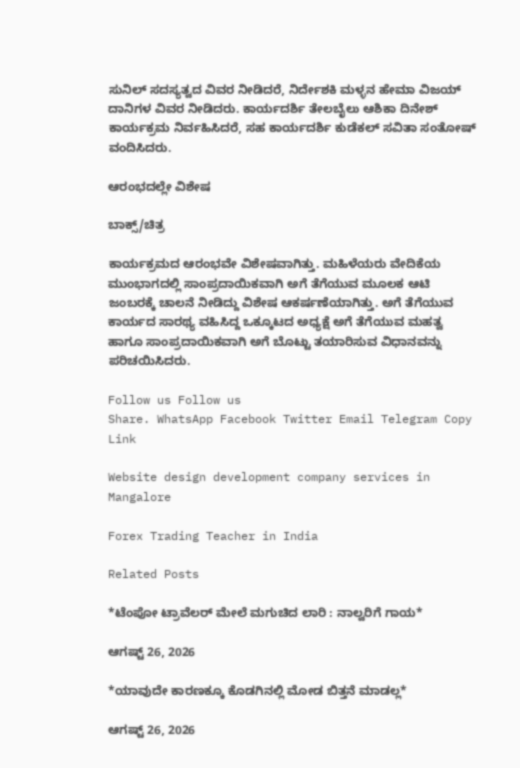ಸುನಿಲ್ ಸದಸ್ಯತ್ವದ ವಿವರ ನೀಡಿದರೆ, ನಿರ್ದೇಶಕಿ ಮಳ್ಳನ ಹೇಮಾ ವಿಜಯ್ ದಾನಿಗಳ ವಿವರ ನೀಡಿದರು. ಕಾರ್ಯದರ್ಶಿ ತೇಲಬೈಲು ಆಶಿಕಾ ದಿನೇಶ್ ಕಾರ್ಯಕ್ರಮ ನಿರ್ವಹಿಸಿದರೆ, ಸಹ ಕಾರ್ಯದರ್ಶಿ ಕುಡೆಕಲ್ ಸವಿತಾ ಸಂತೋಷ್ ವಂದಿಸಿದರು.

ಆರಂಭದಲ್ಲೇ ವಿಶೇಷ

ಬಾಕ್ಸ್/ಚಿತ್ರ

ಕಾರ್ಯಕ್ರಮದ ಆರಂಭವೇ ವಿಶೇಷವಾಗಿತ್ತು. ಮಹಿಳೆಯರು ವೇದಿಕೆಯ ಮುಂಭಾಗದಲ್ಲಿ ಸಾಂಪ್ರದಾಯಿಕವಾಗಿ ಅಗೆ ತೆಗೆಯುವ ಮೂಲಕ ಆಟಿ ಜಂಬರಕ್ಕೆ ಚಾಲನೆ ನೀಡಿದ್ದು ವಿಶೇಷ ಆಕರ್ಷಣೆಯಾಗಿತ್ತು. ಅಗೆ ತೆಗೆಯುವ ಕಾರ್ಯದ ಸಾರಥ್ಯ ವಹಿಸಿದ್ದ ಒಕ್ಕೂಟದ ಅಧ್ಯಕ್ಷೆ ಅಗೆ ತೆಗೆಯುವ ಮಹತ್ವ ಹಾಗೂ ಸಾಂಪ್ರದಾಯಿಕವಾಗಿ ಅಗೆ ಬೊಟ್ಟು ತಯಾರಿಸುವ ವಿಧಾನವನ್ನು ಪರಿಚಯಿಸಿದರು.

Follow us Follow us
Share. WhatsApp Facebook Twitter Email Telegram Copy Link

Website design development company services in Mangalore

Forex Trading Teacher in India

Related Posts

*ಟೆಂಪೋ ಟ್ರಾವೆಲರ್ ಮೇಲೆ ಮಗುಚಿದ ಲಾರಿ : ನಾಲ್ವರಿಗೆ ಗಾಯ*

ಆಗಷ್ಟ್ 26, 2026

*ಯಾವುದೇ ಕಾರಣಕ್ಕೂ ಕೊಡಗಿನಲ್ಲಿ ಮೋಡ ಬಿತ್ತನೆ ಮಾಡಲ್ಲ*

ಆಗಷ್ಟ್ 26, 2026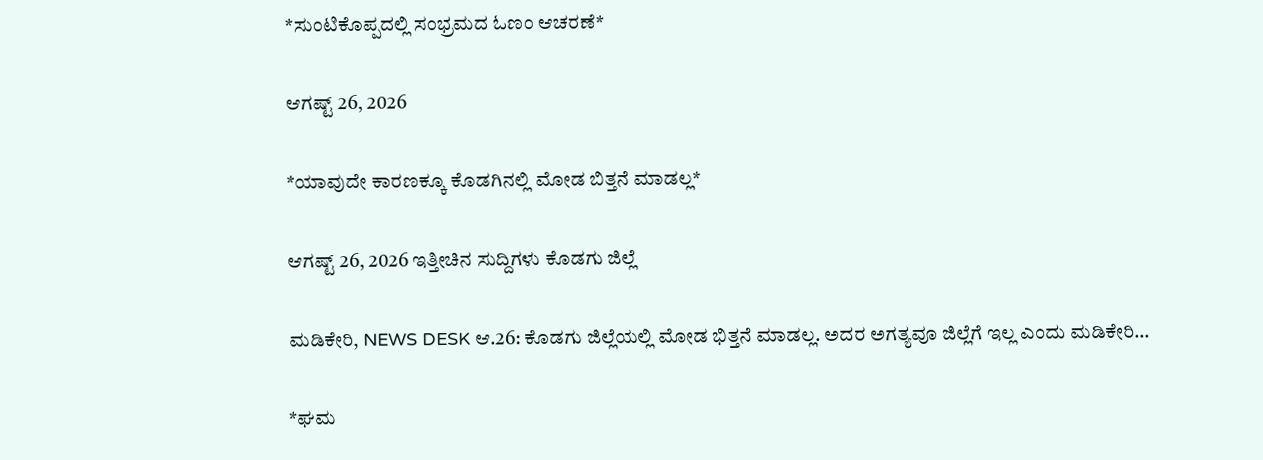*ಸುಂಟಿಕೊಪ್ಪದಲ್ಲಿ ಸಂಭ್ರಮದ ಓಣಂ ಆಚರಣೆ*

ಆಗಷ್ಟ್ 26, 2026

*ಯಾವುದೇ ಕಾರಣಕ್ಕೂ ಕೊಡಗಿನಲ್ಲಿ ಮೋಡ ಬಿತ್ತನೆ ಮಾಡಲ್ಲ*

ಆಗಷ್ಟ್ 26, 2026 ಇತ್ತೀಚಿನ ಸುದ್ದಿಗಳು ಕೊಡಗು ಜಿಲ್ಲೆ

ಮಡಿಕೇರಿ, NEWS DESK ಆ.26: ಕೊಡಗು ಜಿಲ್ಲೆಯಲ್ಲಿ ಮೋಡ ಭಿತ್ತನೆ ಮಾಡಲ್ಲ. ಅದರ ಅಗತ್ಯವೂ ಜಿಲ್ಲೆಗೆ ಇಲ್ಲ ಎಂದು ಮಡಿಕೇರಿ…

*ಘಮ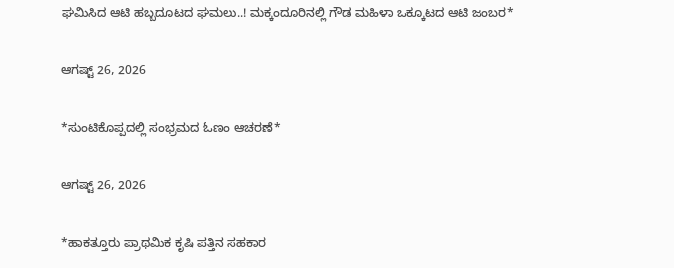ಘಮಿಸಿದ ಆಟಿ ಹಬ್ಬದೂಟದ ಘಮಲು..! ಮಕ್ಕಂದೂರಿನಲ್ಲಿ ಗೌಡ ಮಹಿಳಾ ಒಕ್ಕೂಟದ ಆಟಿ ಜಂಬರ*

ಆಗಷ್ಟ್ 26, 2026

*ಸುಂಟಿಕೊಪ್ಪದಲ್ಲಿ ಸಂಭ್ರಮದ ಓಣಂ ಆಚರಣೆ*

ಆಗಷ್ಟ್ 26, 2026

*ಹಾಕತ್ತೂರು ಪ್ರಾಥಮಿಕ ಕೃಷಿ ಪತ್ತಿನ ಸಹಕಾರ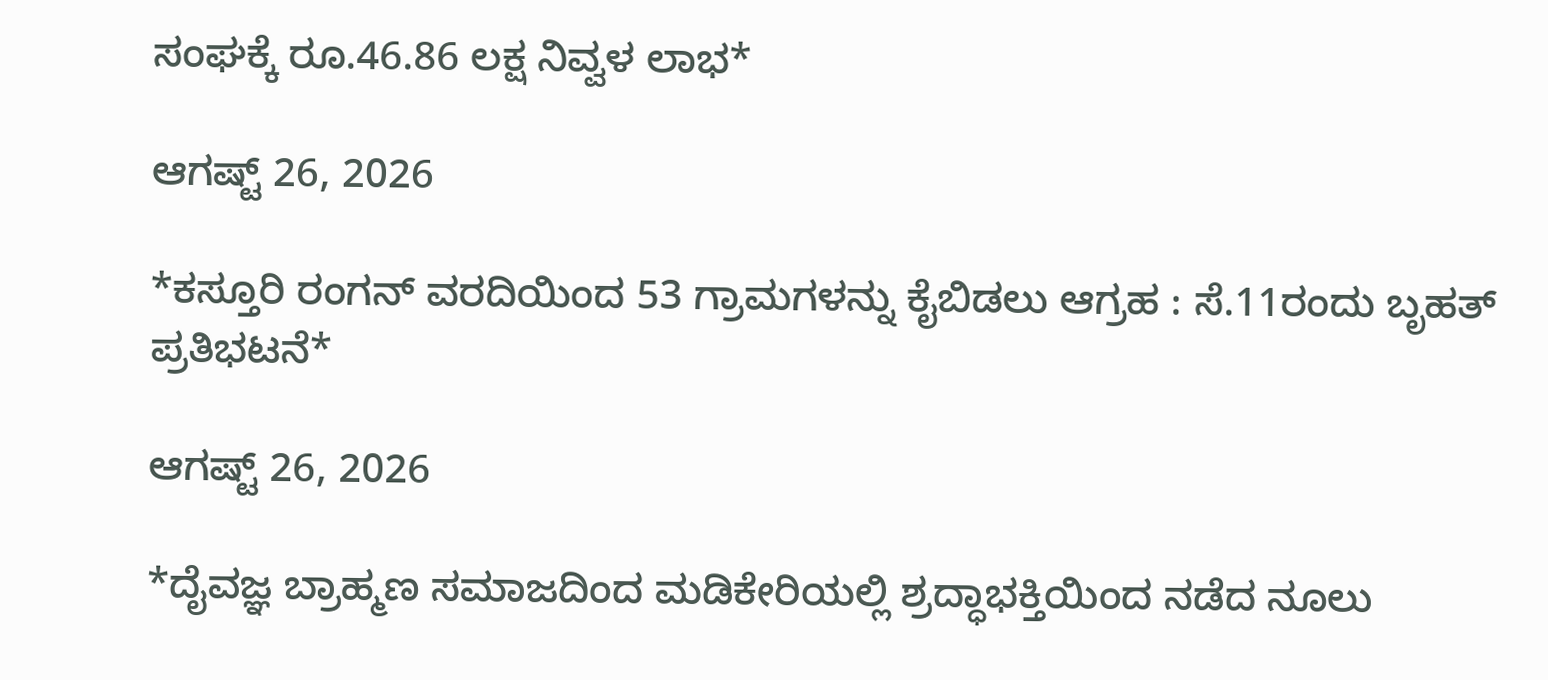ಸಂಘಕ್ಕೆ ರೂ.46.86 ಲಕ್ಷ ನಿವ್ವಳ ಲಾಭ*

ಆಗಷ್ಟ್ 26, 2026

*ಕಸ್ತೂರಿ ರಂಗನ್ ವರದಿಯಿಂದ 53 ಗ್ರಾಮಗಳನ್ನು ಕೈಬಿಡಲು ಆಗ್ರಹ : ಸೆ.11ರಂದು ಬೃಹತ್ ಪ್ರತಿಭಟನೆ*

ಆಗಷ್ಟ್ 26, 2026

*ದೈವಜ್ಞ ಬ್ರಾಹ್ಮಣ ಸಮಾಜದಿಂದ ಮಡಿಕೇರಿಯಲ್ಲಿ ಶ್ರದ್ಧಾಭಕ್ತಿಯಿಂದ ನಡೆದ ನೂಲು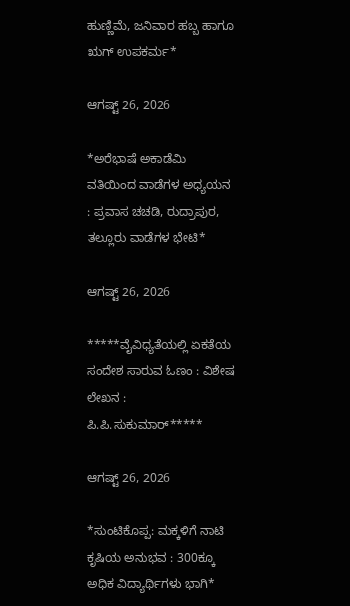ಹುಣ್ಣಿಮೆ, ಜನಿವಾರ ಹಬ್ಬ ಹಾಗೂ ಋಗ್ ಉಪಕರ್ಮ*

ಆಗಷ್ಟ್ 26, 2026

*ಅರೆಭಾಷೆ ಅಕಾಡೆಮಿ ವತಿಯಿಂದ ವಾಡೆಗಳ ಅಧ್ಯಯನ : ಪ್ರವಾಸ ಚಚಡಿ, ರುದ್ರಾಪುರ, ತಲ್ಲೂರು ವಾಡೆಗಳ ಭೇಟಿ*

ಆಗಷ್ಟ್ 26, 2026

*****ವೈವಿಧ್ಯತೆಯಲ್ಲಿ ಏಕತೆಯ ಸಂದೇಶ ಸಾರುವ ಓಣಂ : ವಿಶೇಷ ಲೇಖನ : ಪಿ.ಪಿ.ಸುಕುಮಾರ್*****

ಆಗಷ್ಟ್ 26, 2026

*ಸುಂಟಿಕೊಪ್ಪ: ಮಕ್ಕಳಿಗೆ ನಾಟಿ ಕೃಷಿಯ ಅನುಭವ : 300ಕ್ಕೂ ಅಧಿಕ ವಿದ್ಯಾರ್ಥಿಗಳು ಭಾಗಿ*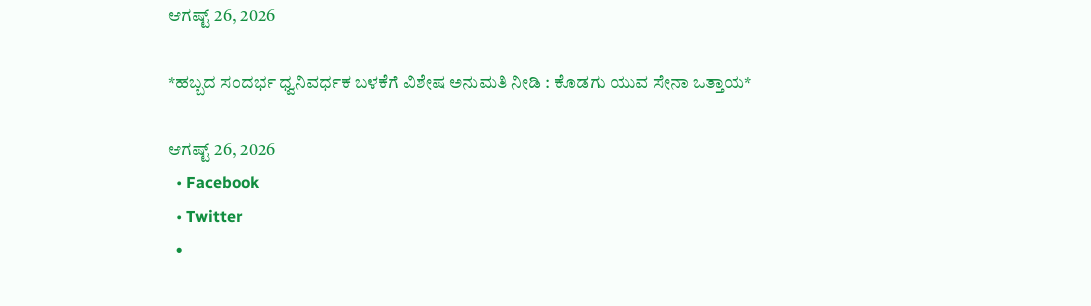ಆಗಷ್ಟ್ 26, 2026

*ಹಬ್ಬದ ಸಂದರ್ಭ ಧ್ವನಿವರ್ಧಕ ಬಳಕೆಗೆ ವಿಶೇಷ ಅನುಮತಿ ನೀಡಿ : ಕೊಡಗು ಯುವ ಸೇನಾ ಒತ್ತಾಯ*

ಆಗಷ್ಟ್ 26, 2026
  • Facebook
  • Twitter
  •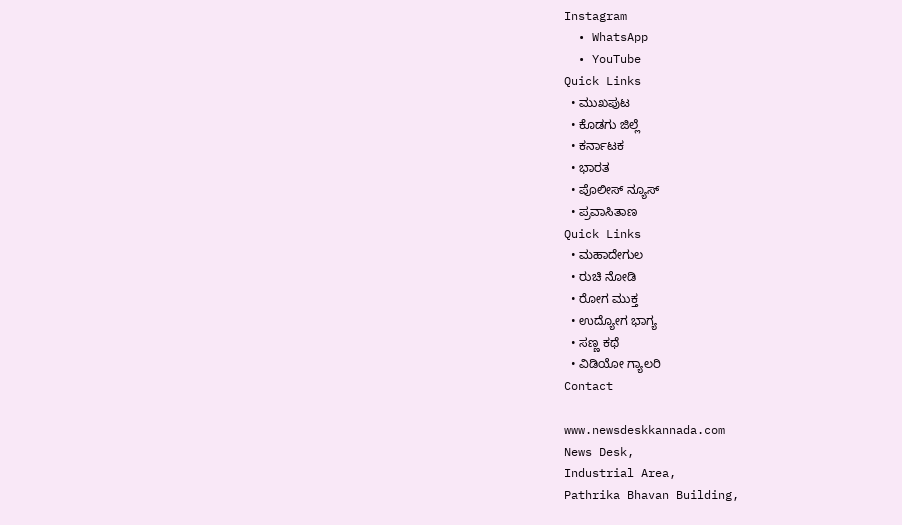Instagram
  • WhatsApp
  • YouTube
Quick Links
  • ಮುಖಪುಟ
  • ಕೊಡಗು ಜಿಲ್ಲೆ
  • ಕರ್ನಾಟಕ
  • ಭಾರತ
  • ಪೊಲೀಸ್ ನ್ಯೂಸ್
  • ಪ್ರವಾಸಿತಾಣ
Quick Links
  • ಮಹಾದೇಗುಲ
  • ರುಚಿ ನೋಡಿ
  • ರೋಗ ಮುಕ್ತ
  • ಉದ್ಯೋಗ ಭಾಗ್ಯ
  • ಸಣ್ಣ ಕಥೆ
  • ವಿಡಿಯೋ ಗ್ಯಾಲರಿ
Contact

www.newsdeskkannada.com
News Desk,
Industrial Area,
Pathrika Bhavan Building,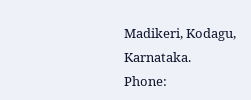Madikeri, Kodagu, Karnataka.
Phone: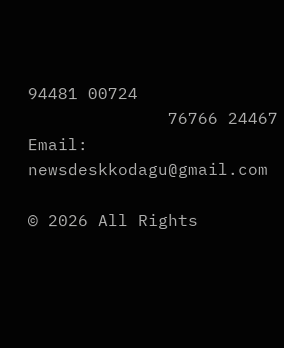94481 00724
              76766 24467
Email: newsdeskkodagu@gmail.com

© 2026 All Rights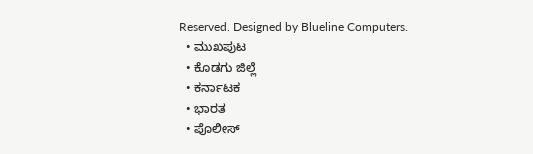Reserved. Designed by Blueline Computers.
  • ಮುಖಪುಟ
  • ಕೊಡಗು ಜಿಲ್ಲೆ
  • ಕರ್ನಾಟಕ
  • ಭಾರತ
  • ಪೊಲೀಸ್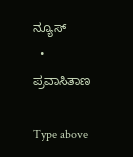ನ್ಯೂಸ್
  • ಪ್ರವಾಸಿತಾಣ

Type above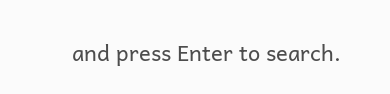and press Enter to search.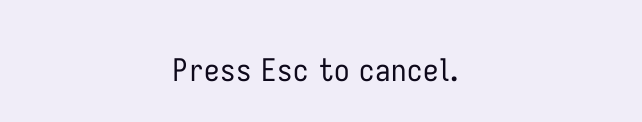Press Esc to cancel.